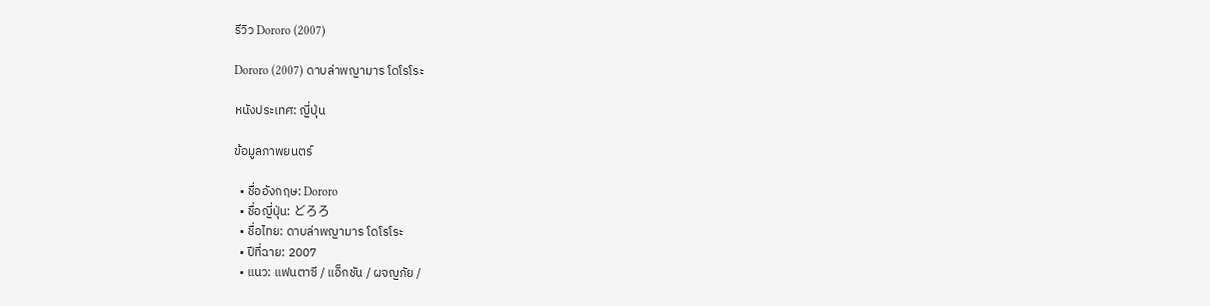รีวิว Dororo (2007)

Dororo (2007) ดาบล่าพญามาร โดโรโระ

หนังประเทศ: ญี่ปุ่น

ข้อมูลภาพยนตร์

  • ชื่ออังกฤษ: Dororo
  • ชื่อญี่ปุ่น: どろろ
  • ชื่อไทย: ดาบล่าพญามาร โดโรโระ
  • ปีที่ฉาย: 2007
  • แนว: แฟนตาซี / แอ็กชัน / ผจญภัย /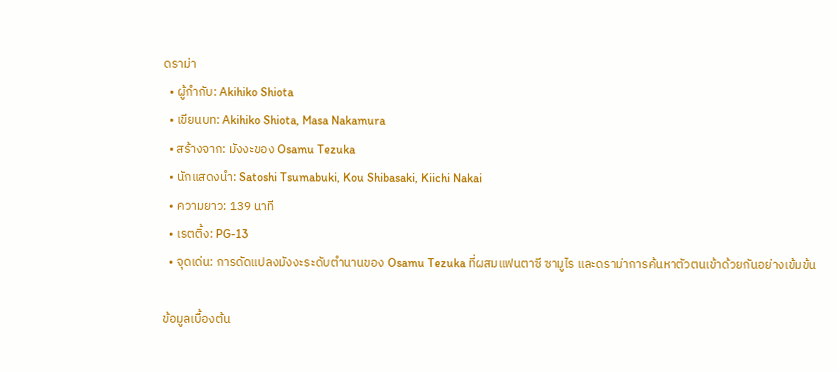ดราม่า
  • ผู้กำกับ: Akihiko Shiota
  • เขียนบท: Akihiko Shiota, Masa Nakamura
  • สร้างจาก: มังงะของ Osamu Tezuka
  • นักแสดงนำ: Satoshi Tsumabuki, Kou Shibasaki, Kiichi Nakai
  • ความยาว: 139 นาที
  • เรตติ้ง: PG-13
  • จุดเด่น: การดัดแปลงมังงะระดับตำนานของ Osamu Tezuka ที่ผสมแฟนตาซี ซามูไร และดราม่าการค้นหาตัวตนเข้าด้วยกันอย่างเข้มข้น

ข้อมูลเบื้องต้น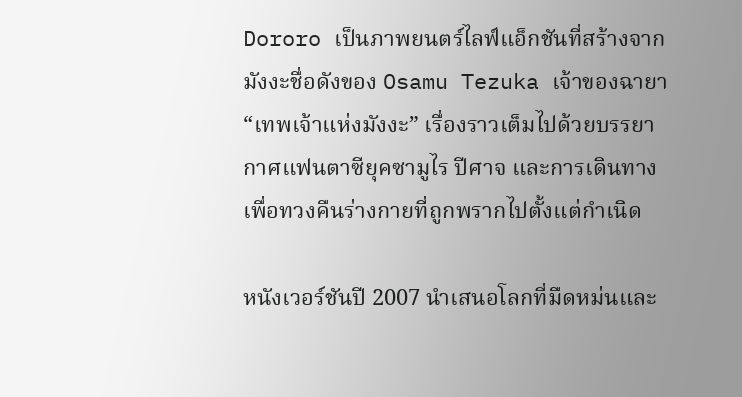Dororo เป็นภาพยนตร์ไลฟ์แอ็กชันที่สร้างจากมังงะชื่อดังของ Osamu Tezuka เจ้าของฉายา “เทพเจ้าแห่งมังงะ” เรื่องราวเต็มไปด้วยบรรยากาศแฟนตาซียุคซามูไร ปีศาจ และการเดินทางเพื่อทวงคืนร่างกายที่ถูกพรากไปตั้งแต่กำเนิด

หนังเวอร์ชันปี 2007 นำเสนอโลกที่มืดหม่นและ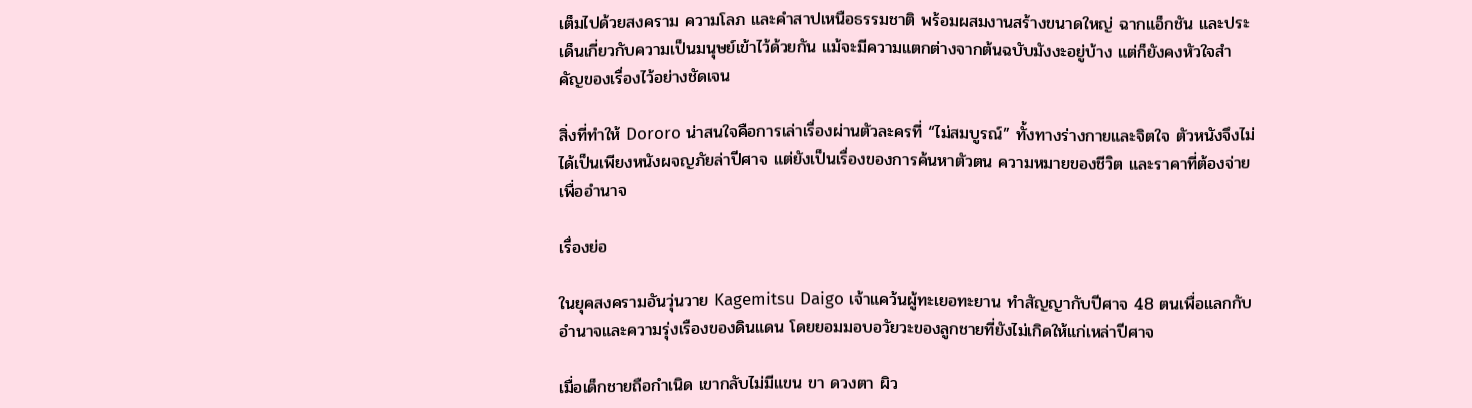เต็มไปด้วยสงคราม ความโลภ และคำสาปเหนือธรรมชาติ พร้อมผสมงานสร้างขนาดใหญ่ ฉากแอ็กชัน และประเด็นเกี่ยวกับความเป็นมนุษย์เข้าไว้ด้วยกัน แม้จะมีความแตกต่างจากต้นฉบับมังงะอยู่บ้าง แต่ก็ยังคงหัวใจสำคัญของเรื่องไว้อย่างชัดเจน

สิ่งที่ทำให้ Dororo น่าสนใจคือการเล่าเรื่องผ่านตัวละครที่ “ไม่สมบูรณ์” ทั้งทางร่างกายและจิตใจ ตัวหนังจึงไม่ได้เป็นเพียงหนังผจญภัยล่าปีศาจ แต่ยังเป็นเรื่องของการค้นหาตัวตน ความหมายของชีวิต และราคาที่ต้องจ่ายเพื่ออำนาจ

เรื่องย่อ

ในยุคสงครามอันวุ่นวาย Kagemitsu Daigo เจ้าแคว้นผู้ทะเยอทะยาน ทำสัญญากับปีศาจ 48 ตนเพื่อแลกกับอำนาจและความรุ่งเรืองของดินแดน โดยยอมมอบอวัยวะของลูกชายที่ยังไม่เกิดให้แก่เหล่าปีศาจ

เมื่อเด็กชายถือกำเนิด เขากลับไม่มีแขน ขา ดวงตา ผิว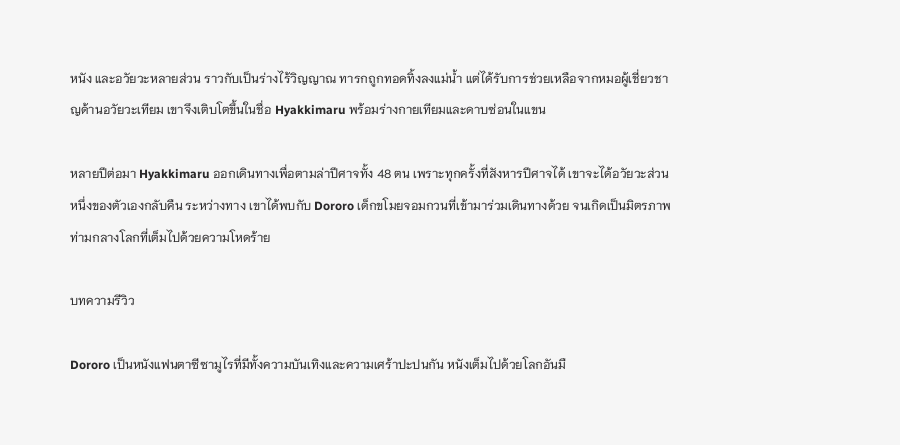หนัง และอวัยวะหลายส่วน ราวกับเป็นร่างไร้วิญญาณ ทารกถูกทอดทิ้งลงแม่น้ำ แต่ได้รับการช่วยเหลือจากหมอผู้เชี่ยวชาญด้านอวัยวะเทียม เขาจึงเติบโตขึ้นในชื่อ Hyakkimaru พร้อมร่างกายเทียมและดาบซ่อนในแขน

หลายปีต่อมา Hyakkimaru ออกเดินทางเพื่อตามล่าปีศาจทั้ง 48 ตน เพราะทุกครั้งที่สังหารปีศาจได้ เขาจะได้อวัยวะส่วนหนึ่งของตัวเองกลับคืน ระหว่างทาง เขาได้พบกับ Dororo เด็กขโมยจอมกวนที่เข้ามาร่วมเดินทางด้วย จนเกิดเป็นมิตรภาพท่ามกลางโลกที่เต็มไปด้วยความโหดร้าย

บทความรีวิว

Dororo เป็นหนังแฟนตาซีซามูไรที่มีทั้งความบันเทิงและความเศร้าปะปนกัน หนังเต็มไปด้วยโลกอันมื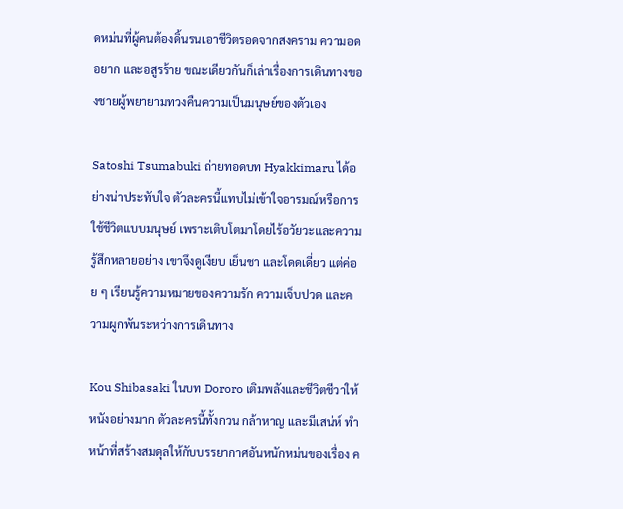ดหม่นที่ผู้คนต้องดิ้นรนเอาชีวิตรอดจากสงคราม ความอดอยาก และอสูรร้าย ขณะเดียวกันก็เล่าเรื่องการเดินทางของชายผู้พยายามทวงคืนความเป็นมนุษย์ของตัวเอง

Satoshi Tsumabuki ถ่ายทอดบท Hyakkimaru ได้อย่างน่าประทับใจ ตัวละครนี้แทบไม่เข้าใจอารมณ์หรือการใช้ชีวิตแบบมนุษย์ เพราะเติบโตมาโดยไร้อวัยวะและความรู้สึกหลายอย่าง เขาจึงดูเงียบ เย็นชา และโดดเดี่ยว แต่ค่อย ๆ เรียนรู้ความหมายของความรัก ความเจ็บปวด และความผูกพันระหว่างการเดินทาง

Kou Shibasaki ในบท Dororo เติมพลังและชีวิตชีวาให้หนังอย่างมาก ตัวละครนี้ทั้งกวน กล้าหาญ และมีเสน่ห์ ทำหน้าที่สร้างสมดุลให้กับบรรยากาศอันหนักหม่นของเรื่อง ค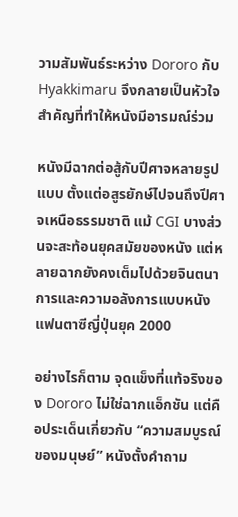วามสัมพันธ์ระหว่าง Dororo กับ Hyakkimaru จึงกลายเป็นหัวใจสำคัญที่ทำให้หนังมีอารมณ์ร่วม

หนังมีฉากต่อสู้กับปีศาจหลายรูปแบบ ตั้งแต่อสูรยักษ์ไปจนถึงปีศาจเหนือธรรมชาติ แม้ CGI บางส่วนจะสะท้อนยุคสมัยของหนัง แต่หลายฉากยังคงเต็มไปด้วยจินตนาการและความอลังการแบบหนังแฟนตาซีญี่ปุ่นยุค 2000

อย่างไรก็ตาม จุดแข็งที่แท้จริงของ Dororo ไม่ใช่ฉากแอ็กชัน แต่คือประเด็นเกี่ยวกับ “ความสมบูรณ์ของมนุษย์” หนังตั้งคำถาม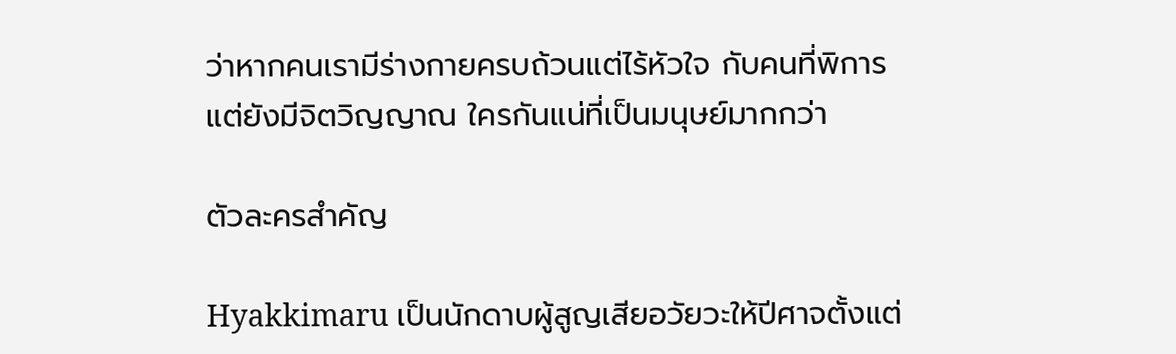ว่าหากคนเรามีร่างกายครบถ้วนแต่ไร้หัวใจ กับคนที่พิการแต่ยังมีจิตวิญญาณ ใครกันแน่ที่เป็นมนุษย์มากกว่า

ตัวละครสำคัญ

Hyakkimaru เป็นนักดาบผู้สูญเสียอวัยวะให้ปีศาจตั้งแต่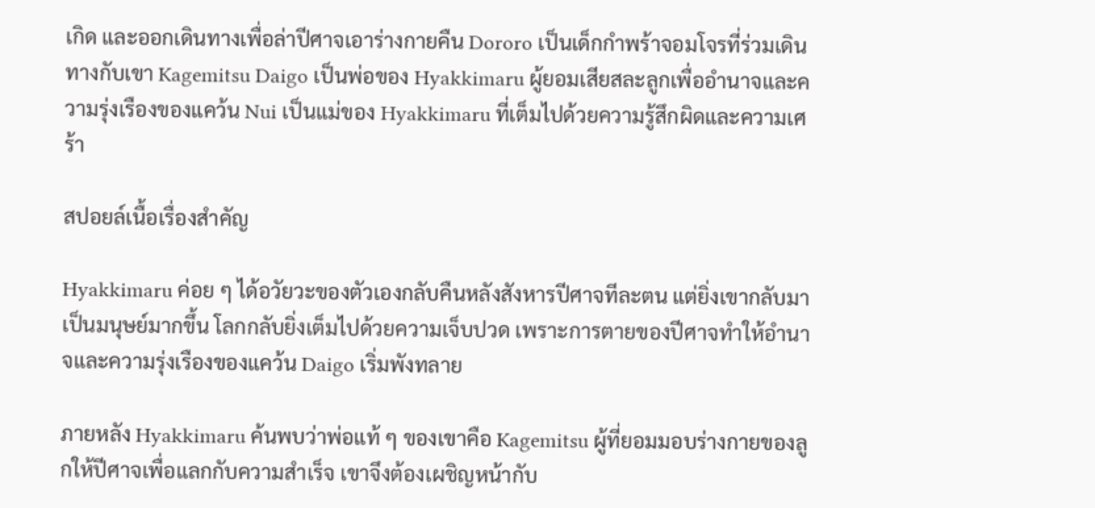เกิด และออกเดินทางเพื่อล่าปีศาจเอาร่างกายคืน Dororo เป็นเด็กกำพร้าจอมโจรที่ร่วมเดินทางกับเขา Kagemitsu Daigo เป็นพ่อของ Hyakkimaru ผู้ยอมเสียสละลูกเพื่ออำนาจและความรุ่งเรืองของแคว้น Nui เป็นแม่ของ Hyakkimaru ที่เต็มไปด้วยความรู้สึกผิดและความเศร้า

สปอยล์เนื้อเรื่องสำคัญ

Hyakkimaru ค่อย ๆ ได้อวัยวะของตัวเองกลับคืนหลังสังหารปีศาจทีละตน แต่ยิ่งเขากลับมาเป็นมนุษย์มากขึ้น โลกกลับยิ่งเต็มไปด้วยความเจ็บปวด เพราะการตายของปีศาจทำให้อำนาจและความรุ่งเรืองของแคว้น Daigo เริ่มพังทลาย

ภายหลัง Hyakkimaru ค้นพบว่าพ่อแท้ ๆ ของเขาคือ Kagemitsu ผู้ที่ยอมมอบร่างกายของลูกให้ปีศาจเพื่อแลกกับความสำเร็จ เขาจึงต้องเผชิญหน้ากับ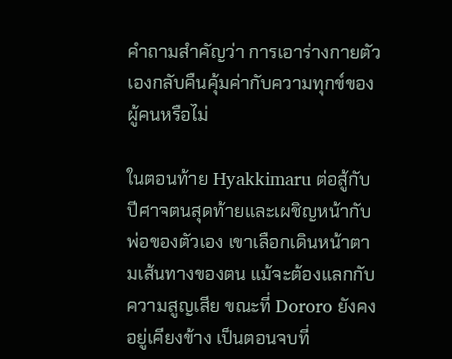คำถามสำคัญว่า การเอาร่างกายตัวเองกลับคืนคุ้มค่ากับความทุกข์ของผู้คนหรือไม่

ในตอนท้าย Hyakkimaru ต่อสู้กับปีศาจตนสุดท้ายและเผชิญหน้ากับพ่อของตัวเอง เขาเลือกเดินหน้าตามเส้นทางของตน แม้จะต้องแลกกับความสูญเสีย ขณะที่ Dororo ยังคงอยู่เคียงข้าง เป็นตอนจบที่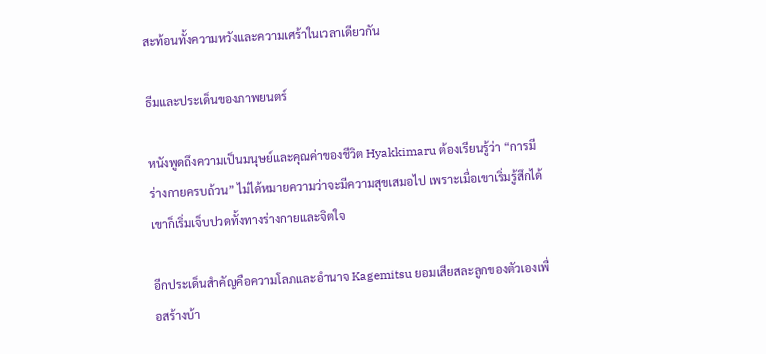สะท้อนทั้งความหวังและความเศร้าในเวลาเดียวกัน

ธีมและประเด็นของภาพยนตร์

หนังพูดถึงความเป็นมนุษย์และคุณค่าของชีวิต Hyakkimaru ต้องเรียนรู้ว่า “การมีร่างกายครบถ้วน” ไม่ได้หมายความว่าจะมีความสุขเสมอไป เพราะเมื่อเขาเริ่มรู้สึกได้ เขาก็เริ่มเจ็บปวดทั้งทางร่างกายและจิตใจ

อีกประเด็นสำคัญคือความโลภและอำนาจ Kagemitsu ยอมเสียสละลูกของตัวเองเพื่อสร้างบ้า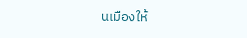นเมืองให้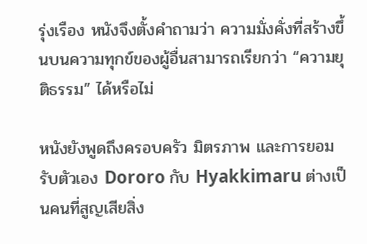รุ่งเรือง หนังจึงตั้งคำถามว่า ความมั่งคั่งที่สร้างขึ้นบนความทุกข์ของผู้อื่นสามารถเรียกว่า “ความยุติธรรม” ได้หรือไม่

หนังยังพูดถึงครอบครัว มิตรภาพ และการยอมรับตัวเอง Dororo กับ Hyakkimaru ต่างเป็นคนที่สูญเสียสิ่ง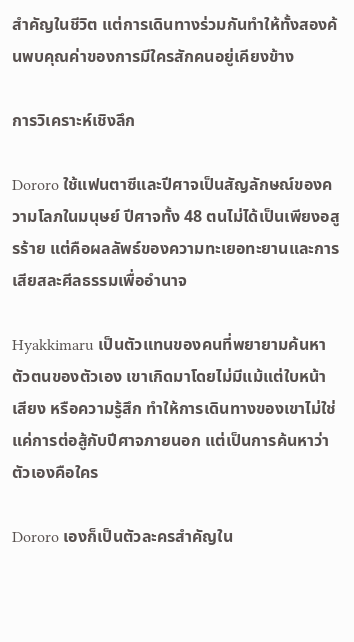สำคัญในชีวิต แต่การเดินทางร่วมกันทำให้ทั้งสองค้นพบคุณค่าของการมีใครสักคนอยู่เคียงข้าง

การวิเคราะห์เชิงลึก

Dororo ใช้แฟนตาซีและปีศาจเป็นสัญลักษณ์ของความโลภในมนุษย์ ปีศาจทั้ง 48 ตนไม่ได้เป็นเพียงอสูรร้าย แต่คือผลลัพธ์ของความทะเยอทะยานและการเสียสละศีลธรรมเพื่ออำนาจ

Hyakkimaru เป็นตัวแทนของคนที่พยายามค้นหาตัวตนของตัวเอง เขาเกิดมาโดยไม่มีแม้แต่ใบหน้า เสียง หรือความรู้สึก ทำให้การเดินทางของเขาไม่ใช่แค่การต่อสู้กับปีศาจภายนอก แต่เป็นการค้นหาว่าตัวเองคือใคร

Dororo เองก็เป็นตัวละครสำคัญใน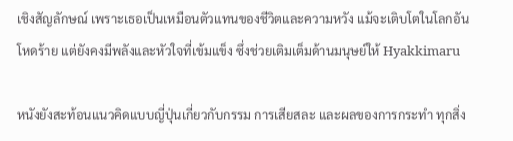เชิงสัญลักษณ์ เพราะเธอเป็นเหมือนตัวแทนของชีวิตและความหวัง แม้จะเติบโตในโลกอันโหดร้าย แต่ยังคงมีพลังและหัวใจที่เข้มแข็ง ซึ่งช่วยเติมเต็มด้านมนุษย์ให้ Hyakkimaru

หนังยังสะท้อนแนวคิดแบบญี่ปุ่นเกี่ยวกับกรรม การเสียสละ และผลของการกระทำ ทุกสิ่ง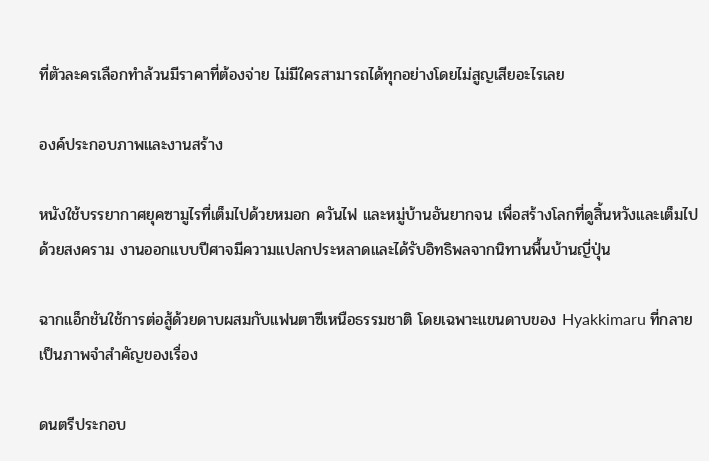ที่ตัวละครเลือกทำล้วนมีราคาที่ต้องจ่าย ไม่มีใครสามารถได้ทุกอย่างโดยไม่สูญเสียอะไรเลย

องค์ประกอบภาพและงานสร้าง

หนังใช้บรรยากาศยุคซามูไรที่เต็มไปด้วยหมอก ควันไฟ และหมู่บ้านอันยากจน เพื่อสร้างโลกที่ดูสิ้นหวังและเต็มไปด้วยสงคราม งานออกแบบปีศาจมีความแปลกประหลาดและได้รับอิทธิพลจากนิทานพื้นบ้านญี่ปุ่น

ฉากแอ็กชันใช้การต่อสู้ด้วยดาบผสมกับแฟนตาซีเหนือธรรมชาติ โดยเฉพาะแขนดาบของ Hyakkimaru ที่กลายเป็นภาพจำสำคัญของเรื่อง

ดนตรีประกอบ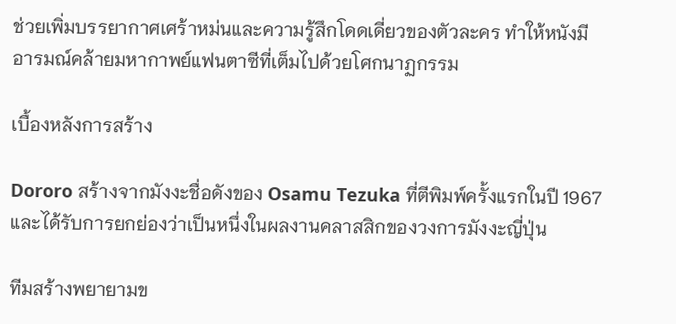ช่วยเพิ่มบรรยากาศเศร้าหม่นและความรู้สึกโดดเดี่ยวของตัวละคร ทำให้หนังมีอารมณ์คล้ายมหากาพย์แฟนตาซีที่เต็มไปด้วยโศกนาฏกรรม

เบื้องหลังการสร้าง

Dororo สร้างจากมังงะชื่อดังของ Osamu Tezuka ที่ตีพิมพ์ครั้งแรกในปี 1967 และได้รับการยกย่องว่าเป็นหนึ่งในผลงานคลาสสิกของวงการมังงะญี่ปุ่น

ทีมสร้างพยายามข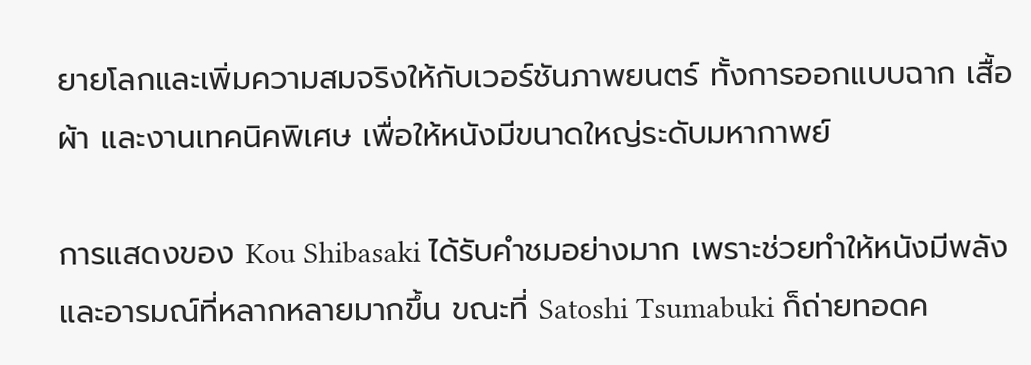ยายโลกและเพิ่มความสมจริงให้กับเวอร์ชันภาพยนตร์ ทั้งการออกแบบฉาก เสื้อผ้า และงานเทคนิคพิเศษ เพื่อให้หนังมีขนาดใหญ่ระดับมหากาพย์

การแสดงของ Kou Shibasaki ได้รับคำชมอย่างมาก เพราะช่วยทำให้หนังมีพลังและอารมณ์ที่หลากหลายมากขึ้น ขณะที่ Satoshi Tsumabuki ก็ถ่ายทอดค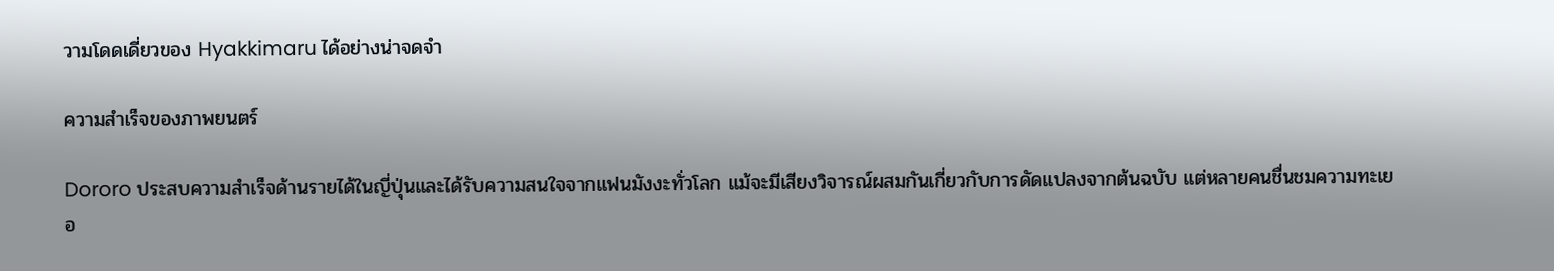วามโดดเดี่ยวของ Hyakkimaru ได้อย่างน่าจดจำ

ความสำเร็จของภาพยนตร์

Dororo ประสบความสำเร็จด้านรายได้ในญี่ปุ่นและได้รับความสนใจจากแฟนมังงะทั่วโลก แม้จะมีเสียงวิจารณ์ผสมกันเกี่ยวกับการดัดแปลงจากต้นฉบับ แต่หลายคนชื่นชมความทะเยอ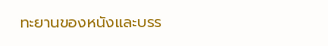ทะยานของหนังและบรร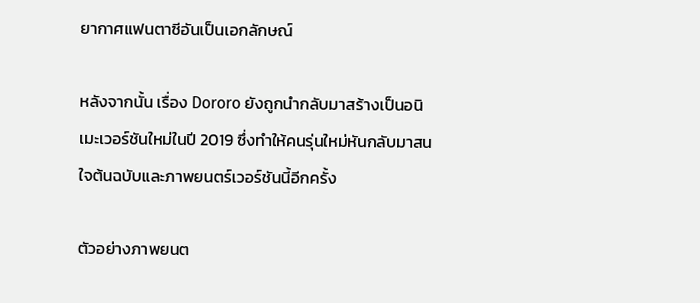ยากาศแฟนตาซีอันเป็นเอกลักษณ์

หลังจากนั้น เรื่อง Dororo ยังถูกนำกลับมาสร้างเป็นอนิเมะเวอร์ชันใหม่ในปี 2019 ซึ่งทำให้คนรุ่นใหม่หันกลับมาสนใจต้นฉบับและภาพยนตร์เวอร์ชันนี้อีกครั้ง

ตัวอย่างภาพยนต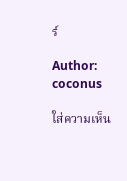ร์

Author: coconus

ใส่ความเห็น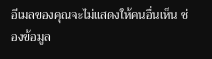อีเมลของคุณจะไม่แสดงให้คนอื่นเห็น ช่องข้อมูล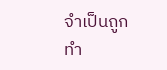จำเป็นถูกทำ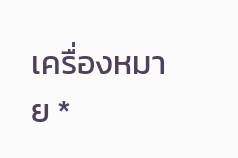เครื่องหมาย *